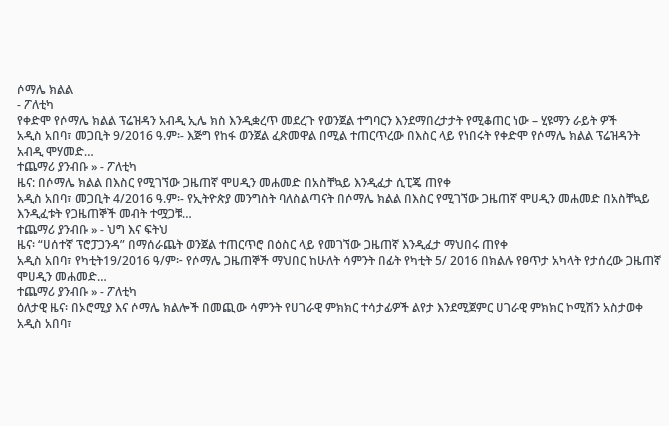ሶማሌ ክልል
- ፖለቲካ
የቀድሞ የሶማሌ ክልል ፕሬዝዳን አብዲ ኢሌ ክስ እንዲቋረጥ መደረጉ የወንጀል ተግባርን እንደማበረታታት የሚቆጠር ነው – ሂዩማን ራይት ዎች
አዲስ አበባ፣ መጋቢት 9/2016 ዓ.ም፡- እጅግ የከፋ ወንጀል ፈጽመዋል በሚል ተጠርጥረው በእስር ላይ የነበሩት የቀድሞ የሶማሌ ክልል ፕሬዝዳንት አብዲ ሞሃመድ…
ተጨማሪ ያንብቡ » - ፖለቲካ
ዜና: በሶማሌ ክልል በእስር የሚገኘው ጋዜጠኛ ሞሀዲን መሐመድ በአስቸኳይ እንዲፈታ ሲፒጄ ጠየቀ
አዲስ አበባ፣ መጋቢት 4/2016 ዓ.ም፡- የኢትዮጵያ መንግስት ባለስልጣናት በሶማሌ ክልል በእስር የሚገኘው ጋዜጠኛ ሞሀዲን መሐመድ በአስቸኳይ እንዲፈቱት የጋዜጠኞች መብት ተሟጋቹ…
ተጨማሪ ያንብቡ » - ህግ እና ፍትህ
ዜና፡ “ሀሰተኛ ፕሮፓጋንዳ” በማሰራጨት ወንጀል ተጠርጥሮ በዕስር ላይ የመገኘው ጋዜጠኛ እንዲፈታ ማህበሩ ጠየቀ
አዲስ አበባ፣ የካቲት19/2016 ዓ/ም፦ የሶማሌ ጋዜጠኞች ማህበር ከሁለት ሳምንት በፊት የካቲት 5/ 2016 በክልሉ የፀጥታ አካላት የታሰረው ጋዜጠኛ ሞሀዲን መሐመድ…
ተጨማሪ ያንብቡ » - ፖለቲካ
ዕለታዊ ዜና፡ በኦሮሚያ እና ሶማሌ ክልሎች በመጪው ሳምንት የሀገራዊ ምክክር ተሳታፊዎች ልየታ እንደሚጀምር ሀገራዊ ምክክር ኮሚሽን አስታወቀ
አዲስ አበባ፣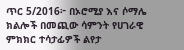ጥር 5/2016፦ በኦሮሚያ እና ሶማሌ ክልሎች በመጪው ሳምንት የሀገራዊ ምክክር ተሳታፊዎች ልየታ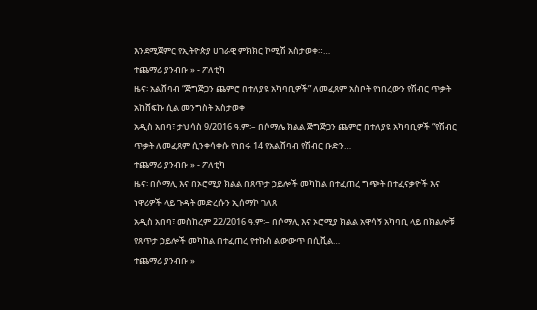እንደሚጀምር የኢትዮጵያ ሀገራዊ ምክክር ኮሚሽ አስታወቀ።…
ተጨማሪ ያንብቡ » - ፖለቲካ
ዜና፡ አልሸባብ “ጅግጅጋን ጨምሮ በተለያዩ አካባቢዎች” ለመፈጸም አስቦት የነበረውን የሽብር ጥቃት አከሸፍኩ ሲል መንግስት አስታወቀ
አዲስ አበባ፣ ታህሳስ 9/2016 ዓ.ም፡– በሶማሌ ክልል ጅግጅጋን ጨምሮ በተለያዩ አካባቢዎች “የሽብር ጥቃት ለመፈጸም ሲንቀሳቀሱ የነበሩ 14 የአልሸባብ የሽብር ቡድን…
ተጨማሪ ያንብቡ » - ፖለቲካ
ዜና፡ በሶማሊ እና በኦሮሚያ ክልል በጸጥታ ኃይሎች መካከል በተፈጠረ ግጭት በተፈናቃዮች እና ነዋሪዎች ላይ ጉዳት መድረሱን ኢሰማኮ ገለጸ
አዲስ አበባ፣ መስከረም 22/2016 ዓ.ም፡– በሶማሊ እና ኦሮሚያ ክልል አዋሳኝ አካባቢ ላይ በክልሎቹ የጸጥታ ኃይሎች መካከል በተፈጠረ የተኩስ ልውውጥ በሲቪል…
ተጨማሪ ያንብቡ »